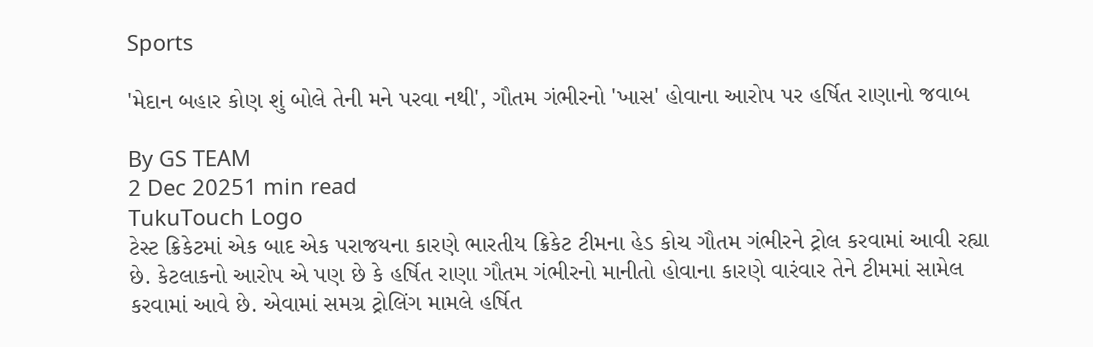Sports

'મેદાન બહાર કોણ શું બોલે તેની મને પરવા નથી', ગૌતમ ગંભીરનો 'ખાસ' હોવાના આરોપ પર હર્ષિત રાણાનો જવાબ

By GS TEAM
2 Dec 20251 min read
TukuTouch Logo
ટેસ્ટ ક્રિકેટમાં એક બાદ એક પરાજયના કારણે ભારતીય ક્રિકેટ ટીમના હેડ કોચ ગૌતમ ગંભીરને ટ્રોલ કરવામાં આવી રહ્યા છે. કેટલાકનો આરોપ એ પણ છે કે હર્ષિત રાણા ગૌતમ ગંભીરનો માનીતો હોવાના કારણે વારંવાર તેને ટીમમાં સામેલ કરવામાં આવે છે. એવામાં સમગ્ર ટ્રોલિંગ મામલે હર્ષિત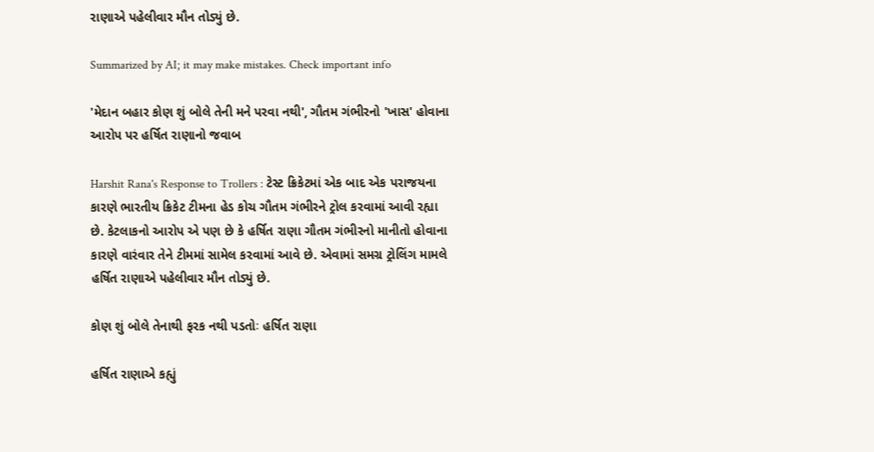રાણાએ પહેલીવાર મૌન તોડ્યું છે.

Summarized by AI; it may make mistakes. Check important info

'મેદાન બહાર કોણ શું બોલે તેની મને પરવા નથી', ગૌતમ ગંભીરનો 'ખાસ' હોવાના આરોપ પર હર્ષિત રાણાનો જવાબ

Harshit Rana's Response to Trollers : ટેસ્ટ ક્રિકેટમાં એક બાદ એક પરાજયના કારણે ભારતીય ક્રિકેટ ટીમના હેડ કોચ ગૌતમ ગંભીરને ટ્રોલ કરવામાં આવી રહ્યા છે. કેટલાકનો આરોપ એ પણ છે કે હર્ષિત રાણા ગૌતમ ગંભીરનો માનીતો હોવાના કારણે વારંવાર તેને ટીમમાં સામેલ કરવામાં આવે છે. એવામાં સમગ્ર ટ્રોલિંગ મામલે હર્ષિત રાણાએ પહેલીવાર મૌન તોડ્યું છે.

કોણ શું બોલે તેનાથી ફરક નથી પડતોઃ હર્ષિત રાણા

હર્ષિત રાણાએ કહ્યું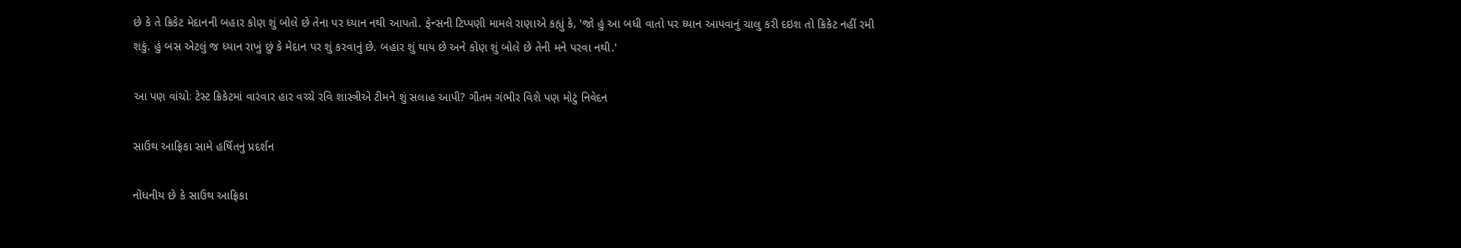છે કે તે ક્રિકેટ મેદાનની બહાર કોણ શું બોલે છે તેના પર ધ્યાન નથી આપતો. ફેન્સની ટિપ્પણી મામલે રાણાએ કહ્યું કે, 'જો હું આ બધી વાતો પર ધ્યાન આપવાનું ચાલુ કરી દઇશ તો ક્રિકેટ નહીં રમી શકું. હું બસ એટલું જ ધ્યાન રાખું છું કે મેદાન પર શું કરવાનું છે. બહાર શું થાય છે અને કોણ શું બોલે છે તેની મને પરવા નથી.'

આ પણ વાંચોઃ ટેસ્ટ ક્રિકેટમાં વારંવાર હાર વચ્ચે રવિ શાસ્ત્રીએ ટીમને શું સલાહ આપી? ગૌતમ ગંભીર વિશે પણ મોટું નિવેદન

સાઉથ આફ્રિકા સામે હર્ષિતનું પ્રદર્શન

નોંધનીય છે કે સાઉથ આફ્રિકા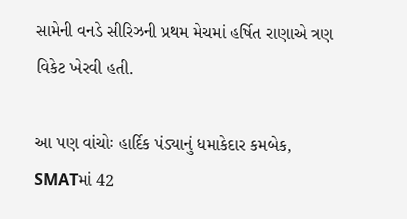સામેની વનડે સીરિઝની પ્રથમ મેચમાં હર્ષિત રાણાએ ત્રણ વિકેટ ખેરવી હતી.

આ પણ વાંચોઃ હાર્દિક પંડ્યાનું ધમાકેદાર કમબેક, SMATમાં 42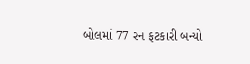બોલમાં 77 રન ફટકારી બન્યો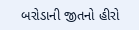બરોડાની જીતનો હીરો